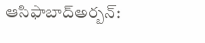ఆసిఫాబాద్అర్బన్: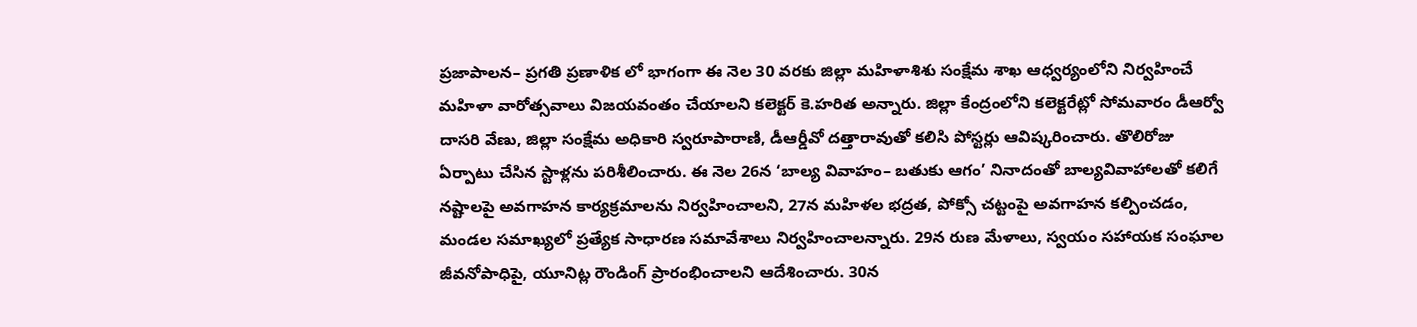ప్రజాపాలన– ప్రగతి ప్రణాళిక లో భాగంగా ఈ నెల 30 వరకు జిల్లా మహిళాశిశు సంక్షేమ శాఖ ఆధ్వర్యంలోని నిర్వహించే మహిళా వారోత్సవాలు విజయవంతం చేయాలని కలెక్టర్ కె.హరిత అన్నారు. జిల్లా కేంద్రంలోని కలెక్టరేట్లో సోమవారం డీఆర్వో దాసరి వేణు, జిల్లా సంక్షేమ అధికారి స్వరూపారాణి, డీఆర్డీవో దత్తారావుతో కలిసి పోస్టర్లు ఆవిష్కరించారు. తొలిరోజు ఏర్పాటు చేసిన స్టాళ్లను పరిశీలించారు. ఈ నెల 26న ‘బాల్య వివాహం– బతుకు ఆగం’ నినాదంతో బాల్యవివాహాలతో కలిగే నష్టాలపై అవగాహన కార్యక్రమాలను నిర్వహించాలని, 27న మహిళల భద్రత, పోక్సో చట్టంపై అవగాహన కల్పించడం, మండల సమాఖ్యలో ప్రత్యేక సాధారణ సమావేశాలు నిర్వహించాలన్నారు. 29న రుణ మేళాలు, స్వయం సహాయక సంఘాల జీవనోపాధిపై, యూనిట్ల రౌండింగ్ ప్రారంభించాలని ఆదేశించారు. 30న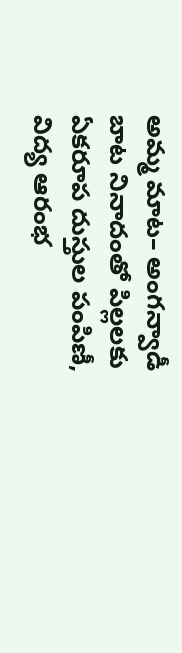అమ్మ మాట– అంగన్వాడీ బాట నినాదంతో పిల్లలకు ఏకరూప దుస్తుల పంపిణీ, విద్య ఆరంభ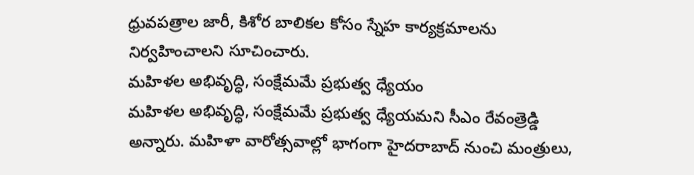ధ్రువపత్రాల జారీ, కిశోర బాలికల కోసం స్నేహ కార్యక్రమాలను నిర్వహించాలని సూచించారు.
మహిళల అభివృద్ధి, సంక్షేమమే ప్రభుత్వ ధ్యేయం
మహిళల అభివృద్ధి, సంక్షేమమే ప్రభుత్వ ధ్యేయమని సీఎం రేవంత్రెడ్డి అన్నారు. మహిళా వారోత్సవాల్లో భాగంగా హైదరాబాద్ నుంచి మంత్రులు,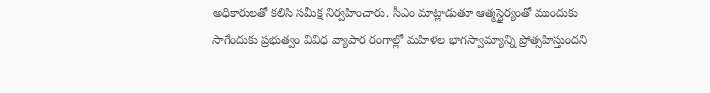అధికారులతో కలిసి సమీక్ష నిర్వహించారు. సీఎం మాట్లాడుతూ ఆత్మస్థైర్యంతో ముందుకు సాగేందుకు ప్రభుత్వం వివిధ వ్యాపార రంగాల్లో మహిళల భాగస్వామ్యాన్ని ప్రోత్సహిస్తుందని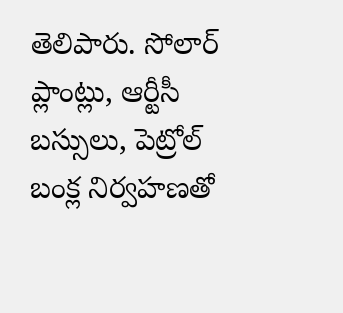తెలిపారు. సోలార్ ప్లాంట్లు, ఆర్టీసీ బస్సులు, పెట్రోల్ బంక్ల నిర్వహణతో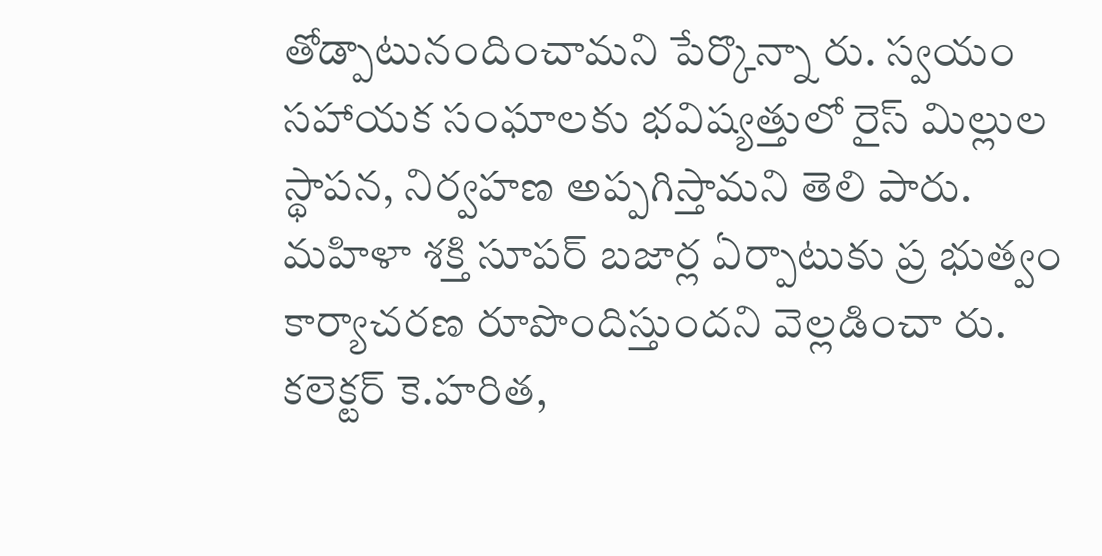తోడ్పాటునందించామని పేర్కొన్నా రు. స్వయం సహాయక సంఘాలకు భవిష్యత్తులో రైస్ మిల్లుల స్థాపన, నిర్వహణ అప్పగిస్తామని తెలి పారు. మహిళా శక్తి సూపర్ బజార్ల ఏర్పాటుకు ప్ర భుత్వం కార్యాచరణ రూపొందిస్తుందని వెల్లడించా రు. కలెక్టర్ కె.హరిత,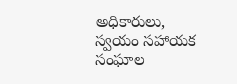అధికారులు, స్వయం సహాయక సంఘాల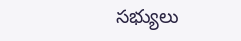సభ్యులు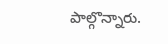పాల్గొన్నారు.